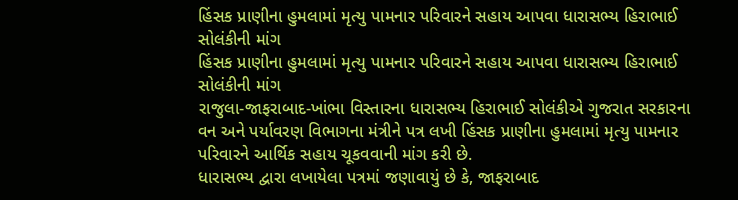હિંસક પ્રાણીના હુમલામાં મૃત્યુ પામનાર પરિવારને સહાય આપવા ધારાસભ્ય હિરાભાઈ સોલંકીની માંગ
હિંસક પ્રાણીના હુમલામાં મૃત્યુ પામનાર પરિવારને સહાય આપવા ધારાસભ્ય હિરાભાઈ સોલંકીની માંગ
રાજુલા-જાફરાબાદ-ખાંભા વિસ્તારના ધારાસભ્ય હિરાભાઈ સોલંકીએ ગુજરાત સરકારના વન અને પર્યાવરણ વિભાગના મંત્રીને પત્ર લખી હિંસક પ્રાણીના હુમલામાં મૃત્યુ પામનાર પરિવારને આર્થિક સહાય ચૂકવવાની માંગ કરી છે.
ધારાસભ્ય દ્વારા લખાયેલા પત્રમાં જણાવાયું છે કે, જાફરાબાદ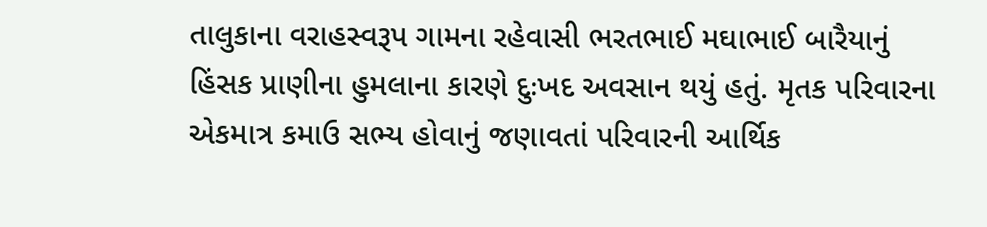તાલુકાના વરાહસ્વરૂપ ગામના રહેવાસી ભરતભાઈ મઘાભાઈ બારૈયાનું હિંસક પ્રાણીના હુમલાના કારણે દુઃખદ અવસાન થયું હતું. મૃતક પરિવારના એકમાત્ર કમાઉ સભ્ય હોવાનું જણાવતાં પરિવારની આર્થિક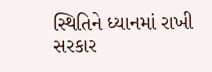સ્થિતિને ધ્યાનમાં રાખી સરકાર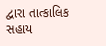દ્વારા તાત્કાલિક સહાય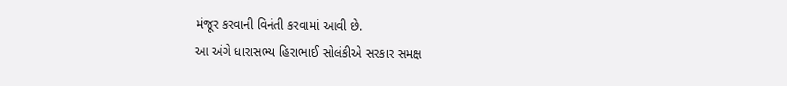મંજૂર કરવાની વિનંતી કરવામાં આવી છે.
આ અંગે ધારાસભ્ય હિરાભાઈ સોલંકીએ સરકાર સમક્ષ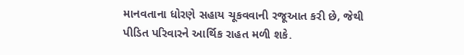માનવતાના ધોરણે સહાય ચૂકવવાની રજૂઆત કરી છે, જેથી પીડિત પરિવારને આર્થિક રાહત મળી શકે.